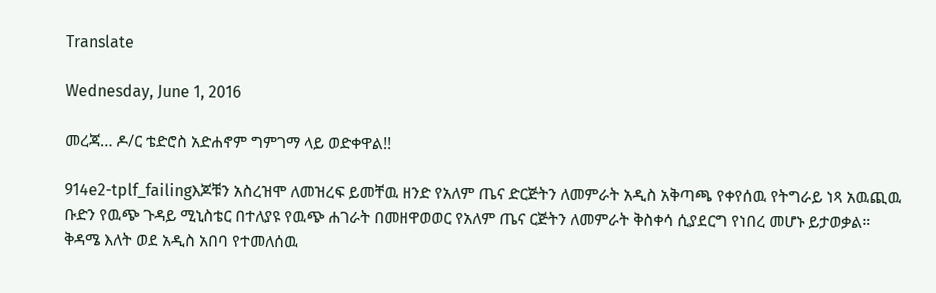Translate

Wednesday, June 1, 2016

መረጃ… ዶ/ር ቴድሮስ አድሐኖም ግምገማ ላይ ወድቀዋል!!

914e2-tplf_failingእጆቹን አስረዝሞ ለመዝረፍ ይመቸዉ ዘንድ የአለም ጤና ድርጅትን ለመምራት አዲስ አቅጣጫ የቀየሰዉ የትግራይ ነጻ አዉጪዉ ቡድን የዉጭ ጉዳይ ሚኒስቴር በተለያዩ የዉጭ ሐገራት በመዘዋወወር የአለም ጤና ርጅትን ለመምራት ቅስቀሳ ሲያደርግ የነበረ መሆኑ ይታወቃል።
ቅዳሜ እለት ወደ አዲስ አበባ የተመለሰዉ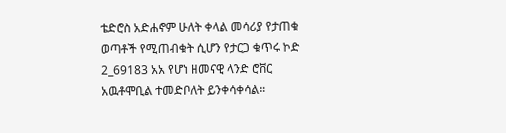ቴድሮስ አድሐኖም ሁለት ቀላል መሳሪያ የታጠቁ ወጣቶች የሚጠብቁት ሲሆን የታርጋ ቁጥሩ ኮድ 2_69183 አአ የሆነ ዘመናዊ ላንድ ሮቨር አዉቶሞቢል ተመድቦለት ይንቀሳቀሳል።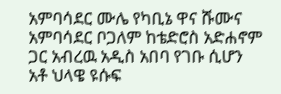አምባሳደር ሙሌ የካቢኔ ዋና ሹሙና አምባሳደር ቦጋለም ከቴድሮስ አድሐኖም ጋር አብረዉ አዲስ አበባ የገቡ ሲሆን አቶ ህላዌ ዩሱፍ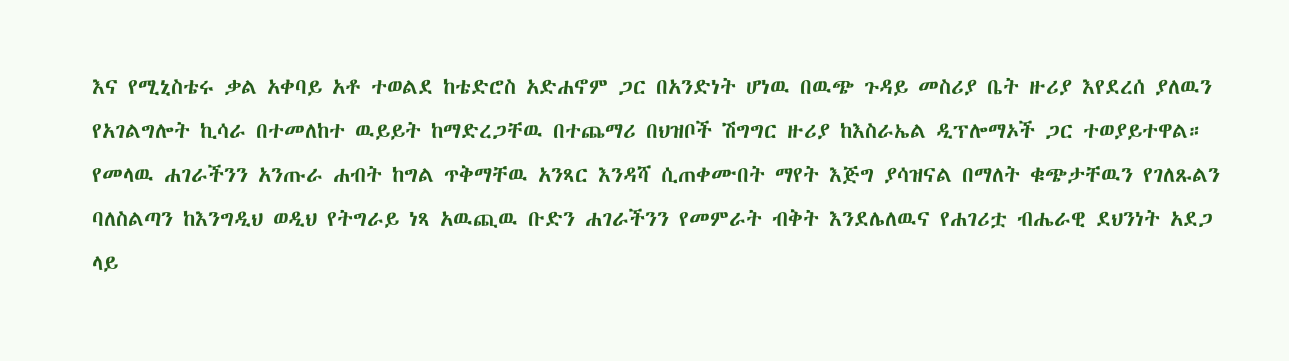እና የሚኒስቴሩ ቃል አቀባይ አቶ ተወልደ ከቴድሮስ አድሐኖም ጋር በአንድነት ሆነዉ በዉጭ ጉዳይ መስሪያ ቤት ዙሪያ እየደረሰ ያለዉን የአገልግሎት ኪሳራ በተመለከተ ዉይይት ከማድረጋቸዉ በተጨማሪ በህዝቦች ሽግግር ዙሪያ ከእስራኤል ዲፕሎማኦች ጋር ተወያይተዋል።
የመላዉ ሐገራችንን አንጡራ ሐብት ከግል ጥቅማቸዉ አንጻር እንዳሻ ሲጠቀሙበት ማየት እጅግ ያሳዝናል በማለት ቁጭታቸዉን የገለጹልን ባለስልጣን ከእንግዲህ ወዲህ የትግራይ ነጻ አዉጪዉ ቡድን ሐገራችንን የመምራት ብቅት እንደሌለዉና የሐገሪቷ ብሔራዊ ደህንነት አደጋ ላይ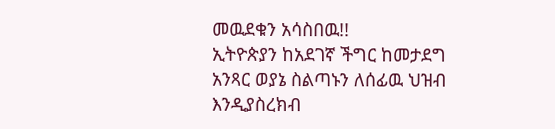መዉደቁን አሳስበዉ!!
ኢትዮጵያን ከአደገኛ ችግር ከመታደግ አንጻር ወያኔ ስልጣኑን ለሰፊዉ ህዝብ እንዲያስረክብ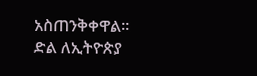አስጠንቅቀዋል።
ድል ለኢትዮጵያ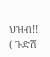ህዝብ!!
( ጉድሽ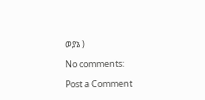ወያኔ )

No comments:

Post a Comment